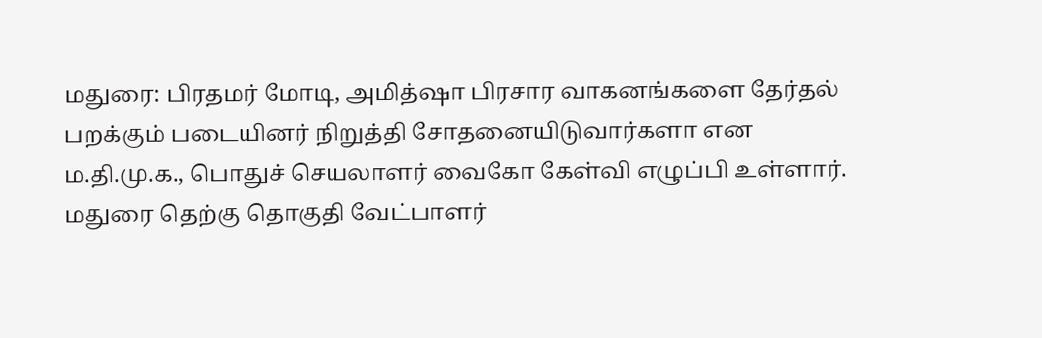மதுரை: பிரதமர் மோடி, அமித்ஷா பிரசார வாகனங்களை தேர்தல் பறக்கும் படையினர் நிறுத்தி சோதனையிடுவார்களா என ம.தி.மு.க., பொதுச் செயலாளர் வைகோ கேள்வி எழுப்பி உள்ளார்.
மதுரை தெற்கு தொகுதி வேட்பாளர்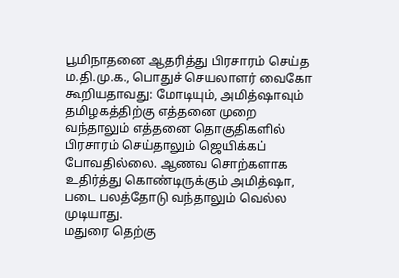பூமிநாதனை ஆதரித்து பிரசாரம் செய்த ம.தி.மு.க., பொதுச் செயலாளர் வைகோ கூறியதாவது: மோடியும், அமித்ஷாவும் தமிழகத்திற்கு எத்தனை முறை வந்தாலும் எத்தனை தொகுதிகளில் பிரசாரம் செய்தாலும் ஜெயிக்கப் போவதில்லை. ஆணவ சொற்களாக உதிர்த்து கொண்டிருக்கும் அமித்ஷா, படை பலத்தோடு வந்தாலும் வெல்ல முடியாது.
மதுரை தெற்கு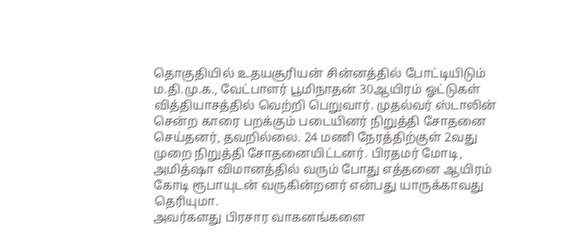தொகுதியில் உதயசூரியன் சின்னத்தில் போட்டியிடும் ம.தி.மு.க., வேட்பாளர் பூமிநாதன் 30ஆயிரம் ஓட்டுகள் வித்தியாசத்தில் வெற்றி பெறுவார். முதல்வர் ஸ்டாலின் சென்ற காரை பறக்கும் படையினர் நிறுத்தி சோதனை செய்தனர், தவறில்லை. 24 மணி நேரத்திற்குள் 2வது முறை நிறுத்தி சோதனையிட்டனர். பிரதமர் மோடி, அமித்ஷா விமானத்தில் வரும் போது எத்தனை ஆயிரம் கோடி ரூபாயுடன் வருகின்றனர் என்பது யாருக்காவது தெரியுமா.
அவர்களது பிரசார வாகனங்களை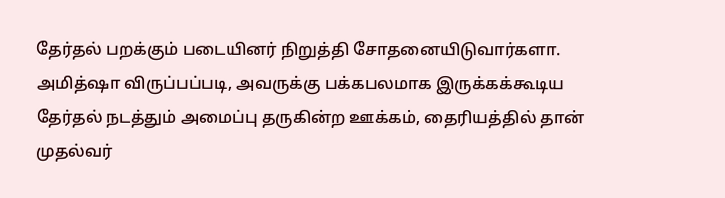தேர்தல் பறக்கும் படையினர் நிறுத்தி சோதனையிடுவார்களா. அமித்ஷா விருப்பப்படி, அவருக்கு பக்கபலமாக இருக்கக்கூடிய தேர்தல் நடத்தும் அமைப்பு தருகின்ற ஊக்கம், தைரியத்தில் தான் முதல்வர்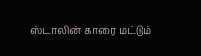ஸ்டாலின் காரை மட்டும்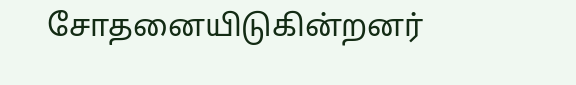சோதனையிடுகின்றனர்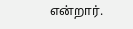என்றார்.